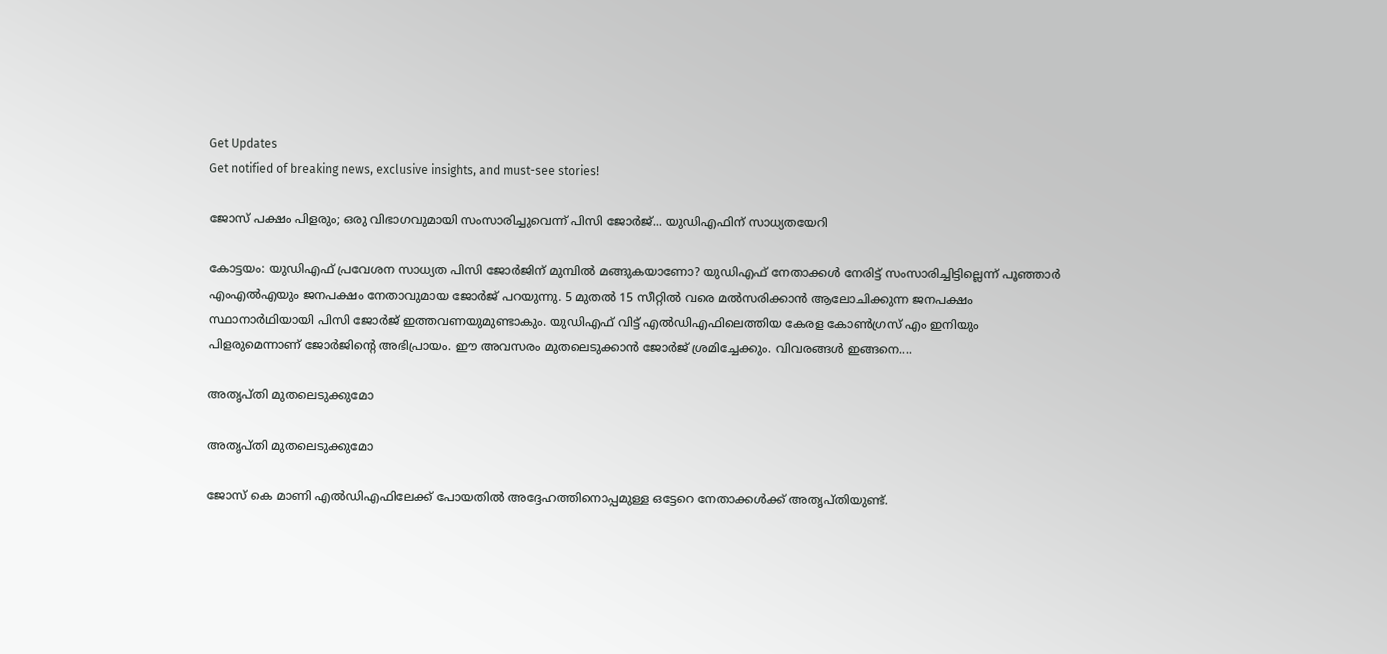Get Updates
Get notified of breaking news, exclusive insights, and must-see stories!

ജോസ് പക്ഷം പിളരും; ഒരു വിഭാഗവുമായി സംസാരിച്ചുവെന്ന് പിസി ജോര്‍ജ്... യുഡിഎഫിന് സാധ്യതയേറി

കോട്ടയം: യുഡിഎഫ് പ്രവേശന സാധ്യത പിസി ജോര്‍ജിന് മുമ്പില്‍ മങ്ങുകയാണോ? യുഡിഎഫ് നേതാക്കള്‍ നേരിട്ട് സംസാരിച്ചിട്ടില്ലെന്ന് പൂഞ്ഞാര്‍ എംഎല്‍എയും ജനപക്ഷം നേതാവുമായ ജോര്‍ജ് പറയുന്നു. 5 മുതല്‍ 15 സീറ്റില്‍ വരെ മല്‍സരിക്കാന്‍ ആലോചിക്കുന്ന ജനപക്ഷം സ്ഥാനാര്‍ഥിയായി പിസി ജോര്‍ജ് ഇത്തവണയുമുണ്ടാകും. യുഡിഎഫ് വിട്ട് എല്‍ഡിഎഫിലെത്തിയ കേരള കോണ്‍ഗ്രസ് എം ഇനിയും പിളരുമെന്നാണ് ജോര്‍ജിന്റെ അഭിപ്രായം. ഈ അവസരം മുതലെടുക്കാന്‍ ജോര്‍ജ് ശ്രമിച്ചേക്കും. വിവരങ്ങള്‍ ഇങ്ങനെ....

അതൃപ്തി മുതലെടുക്കുമോ

അതൃപ്തി മുതലെടുക്കുമോ

ജോസ് കെ മാണി എല്‍ഡിഎഫിലേക്ക് പോയതില്‍ അദ്ദേഹത്തിനൊപ്പമുള്ള ഒട്ടേറെ നേതാക്കള്‍ക്ക് അതൃപ്തിയുണ്ട്.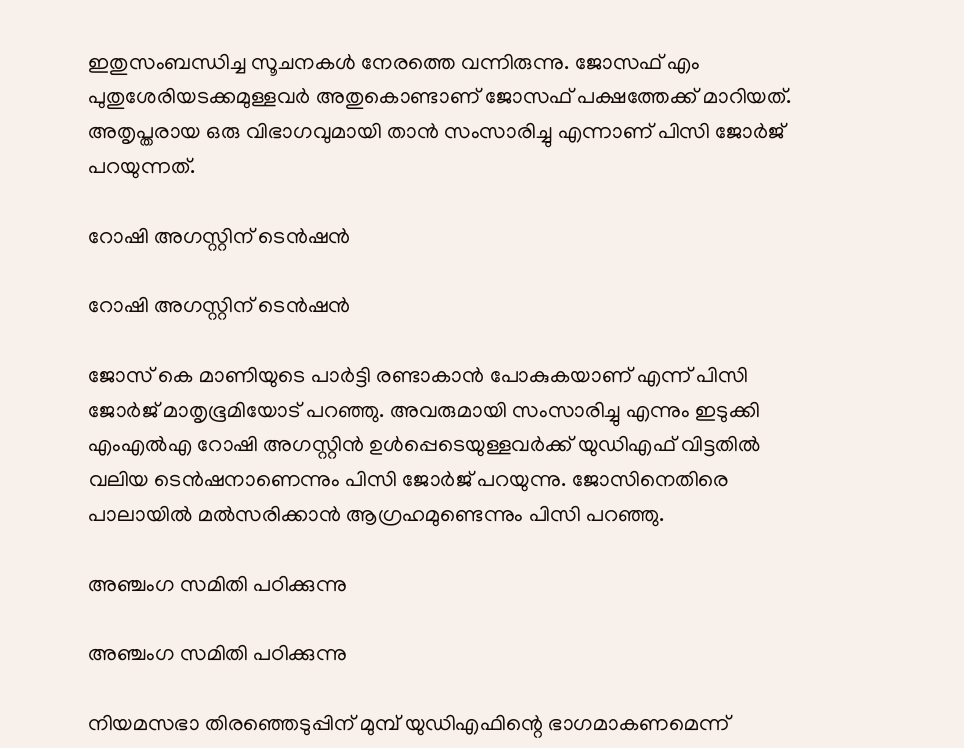ഇതുസംബന്ധിച്ച സൂചനകള്‍ നേരത്തെ വന്നിരുന്നു. ജോസഫ് എം പുതുശേരിയടക്കമുള്ളവര്‍ അതുകൊണ്ടാണ് ജോസഫ് പക്ഷത്തേക്ക് മാറിയത്. അതൃപ്തരായ ഒരു വിഭാഗവുമായി താന്‍ സംസാരിച്ചു എന്നാണ് പിസി ജോര്‍ജ് പറയുന്നത്.

റോഷി അഗസ്റ്റിന് ടെന്‍ഷന്‍

റോഷി അഗസ്റ്റിന് ടെന്‍ഷന്‍

ജോസ് കെ മാണിയുടെ പാര്‍ട്ടി രണ്ടാകാന്‍ പോകുകയാണ് എന്ന് പിസി ജോര്‍ജ് മാതൃഭൂമിയോട് പറഞ്ഞു. അവരുമായി സംസാരിച്ചു എന്നും ഇടുക്കി എംഎല്‍എ റോഷി അഗസ്റ്റിന്‍ ഉള്‍പ്പെടെയുള്ളവര്‍ക്ക് യുഡിഎഫ് വിട്ടതില്‍ വലിയ ടെന്‍ഷനാണെന്നും പിസി ജോര്‍ജ് പറയുന്നു. ജോസിനെതിരെ പാലായില്‍ മല്‍സരിക്കാന്‍ ആഗ്രഹമുണ്ടെന്നും പിസി പറഞ്ഞു.

അഞ്ചംഗ സമിതി പഠിക്കുന്നു

അഞ്ചംഗ സമിതി പഠിക്കുന്നു

നിയമസഭാ തിരഞ്ഞെടുപ്പിന് മുമ്പ് യുഡിഎഫിന്റെ ഭാഗമാകണമെന്ന്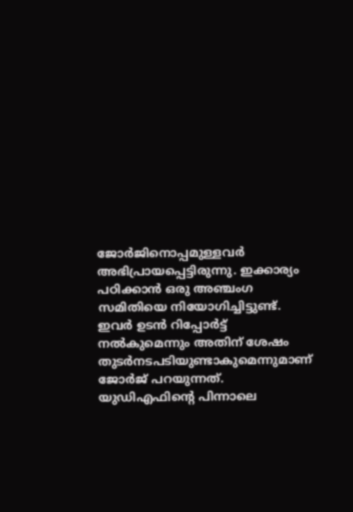ജോര്‍ജിനൊപ്പമുള്ളവര്‍ അഭിപ്രായപ്പെട്ടിരുന്നു. ഇക്കാര്യം പഠിക്കാന്‍ ഒരു അഞ്ചംഗ സമിതിയെ നിയോഗിച്ചിട്ടുണ്ട്. ഇവര്‍ ഉടന്‍ റിപ്പോര്‍ട്ട് നല്‍കുമെന്നും അതിന് ശേഷം തുടര്‍നടപടിയുണ്ടാകുമെന്നുമാണ് ജോര്‍ജ് പറയുന്നത്. യുഡിഎഫിന്റെ പിന്നാലെ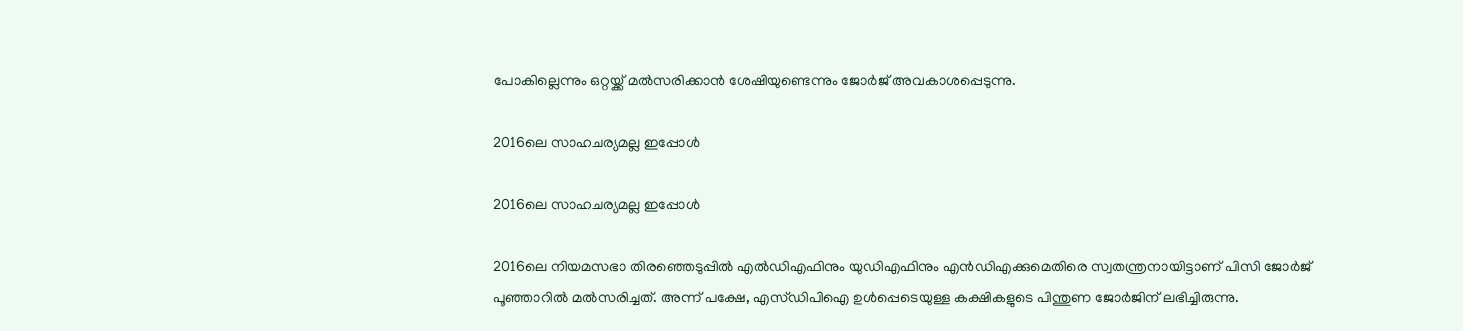പോകില്ലെന്നും ഒറ്റയ്ക്ക് മല്‍സരിക്കാന്‍ ശേഷിയുണ്ടെന്നും ജോര്‍ജ് അവകാശപ്പെടുന്നു.

2016ലെ സാഹചര്യമല്ല ഇപ്പോള്‍

2016ലെ സാഹചര്യമല്ല ഇപ്പോള്‍

2016ലെ നിയമസഭാ തിരഞ്ഞെടുപ്പില്‍ എല്‍ഡിഎഫിനും യുഡിഎഫിനും എന്‍ഡിഎക്കുമെതിരെ സ്വതന്ത്രനായിട്ടാണ് പിസി ജോര്‍ജ് പൂഞ്ഞാറില്‍ മല്‍സരിച്ചത്. അന്ന് പക്ഷേ, എസ്ഡിപിഐ ഉള്‍പ്പെടെയുള്ള കക്ഷികളുടെ പിന്തുണ ജോര്‍ജിന് ലഭിച്ചിരുന്നു.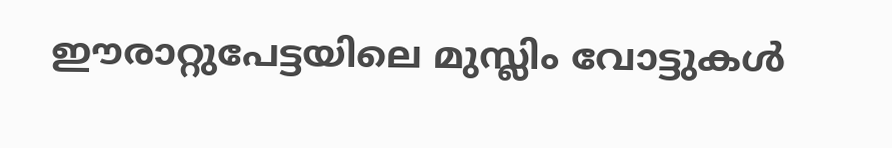ഈരാറ്റുപേട്ടയിലെ മുസ്ലിം വോട്ടുകള്‍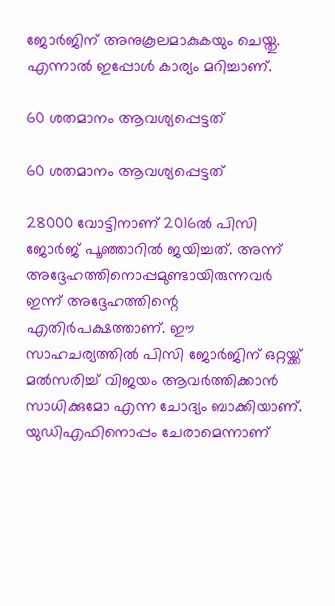ജോര്‍ജിന് അനുകൂലമാകുകയും ചെയ്തു. എന്നാല്‍ ഇപ്പോള്‍ കാര്യം മറിച്ചാണ്.

60 ശതമാനം ആവശ്യപ്പെട്ടത്

60 ശതമാനം ആവശ്യപ്പെട്ടത്

28000 വോട്ടിനാണ് 2016ല്‍ പിസി ജോര്‍ജ് പൂഞ്ഞാറില്‍ ജയിച്ചത്. അന്ന് അദ്ദേഹത്തിനൊപ്പമുണ്ടായിരുന്നവര്‍ ഇന്ന് അദ്ദേഹത്തിന്റെ എതിര്‍പക്ഷത്താണ്. ഈ സാഹചര്യത്തില്‍ പിസി ജോര്‍ജിന് ഒറ്റയ്ക്ക് മല്‍സരിച്ച് വിജയം ആവര്‍ത്തിക്കാന്‍ സാധിക്കുമോ എന്ന ചോദ്യം ബാക്കിയാണ്. യുഡിഎഫിനൊപ്പം ചേരാമെന്നാണ്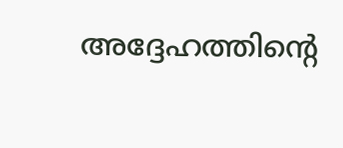അദ്ദേഹത്തിന്റെ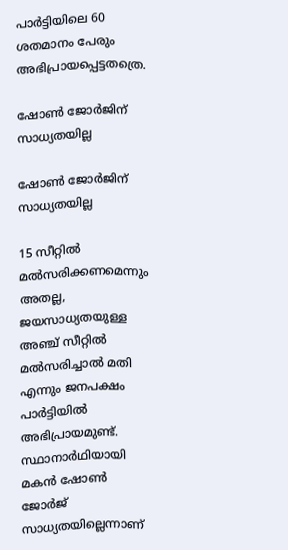പാര്‍ട്ടിയിലെ 60 ശതമാനം പേരും അഭിപ്രായപ്പെട്ടതത്രെ.

ഷോണ്‍ ജോര്‍ജിന് സാധ്യതയില്ല

ഷോണ്‍ ജോര്‍ജിന് സാധ്യതയില്ല

15 സീറ്റില്‍ മല്‍സരിക്കണമെന്നും അതല്ല, ജയസാധ്യതയുള്ള അഞ്ച് സീറ്റില്‍ മല്‍സരിച്ചാല്‍ മതി എന്നും ജനപക്ഷം പാര്‍ട്ടിയില്‍ അഭിപ്രായമുണ്ട്. സ്ഥാനാര്‍ഥിയായി മകന്‍ ഷോണ്‍ ജോര്‍ജ് സാധ്യതയില്ലെന്നാണ്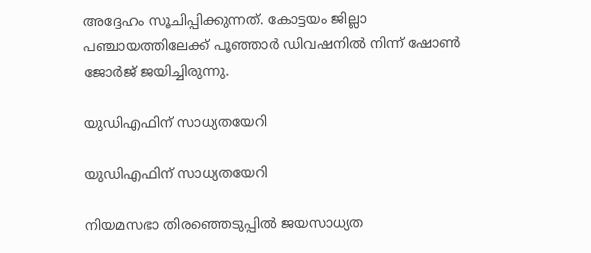അദ്ദേഹം സൂചിപ്പിക്കുന്നത്. കോട്ടയം ജില്ലാ പഞ്ചായത്തിലേക്ക് പൂഞ്ഞാര്‍ ഡിവഷനില്‍ നിന്ന് ഷോണ്‍ ജോര്‍ജ് ജയിച്ചിരുന്നു.

യുഡിഎഫിന് സാധ്യതയേറി

യുഡിഎഫിന് സാധ്യതയേറി

നിയമസഭാ തിരഞ്ഞെടുപ്പില്‍ ജയസാധ്യത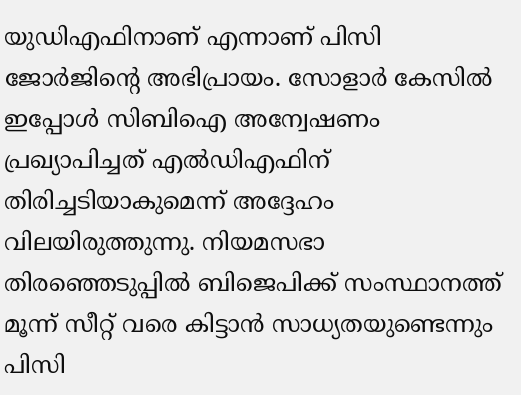യുഡിഎഫിനാണ് എന്നാണ് പിസി ജോര്‍ജിന്റെ അഭിപ്രായം. സോളാര്‍ കേസില്‍ ഇപ്പോള്‍ സിബിഐ അന്വേഷണം പ്രഖ്യാപിച്ചത് എല്‍ഡിഎഫിന് തിരിച്ചടിയാകുമെന്ന് അദ്ദേഹം വിലയിരുത്തുന്നു. നിയമസഭാ തിരഞ്ഞെടുപ്പില്‍ ബിജെപിക്ക് സംസ്ഥാനത്ത് മൂന്ന് സീറ്റ് വരെ കിട്ടാന്‍ സാധ്യതയുണ്ടെന്നും പിസി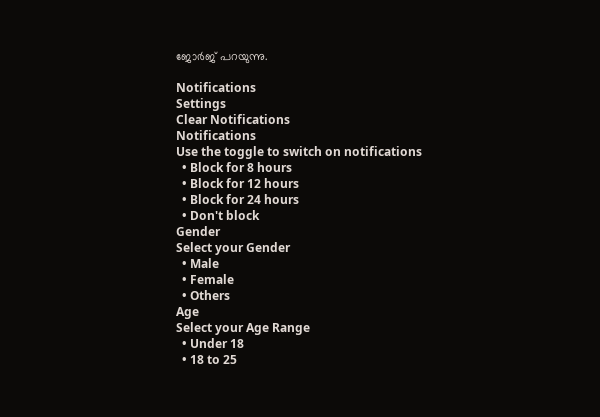ജോര്‍ജ് പറയുന്നു.

Notifications
Settings
Clear Notifications
Notifications
Use the toggle to switch on notifications
  • Block for 8 hours
  • Block for 12 hours
  • Block for 24 hours
  • Don't block
Gender
Select your Gender
  • Male
  • Female
  • Others
Age
Select your Age Range
  • Under 18
  • 18 to 25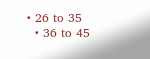• 26 to 35
  • 36 to 45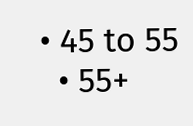• 45 to 55
  • 55+